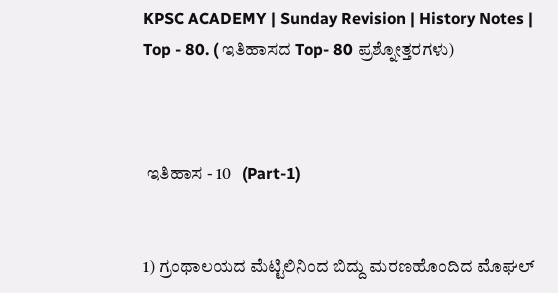KPSC ACADEMY | Sunday Revision | History Notes | Top - 80. ( ಇತಿಹಾಸದ Top- 80 ಪ್ರಶ್ನೋತ್ತರಗಳು)



 ಇತಿಹಾಸ - 10   (Part-1)


1) ಗ್ರಂಥಾಲಯದ ಮೆಟ್ಟಿಲಿನಿಂದ ಬಿದ್ದು ಮರಣಹೊಂದಿದ ಮೊಘಲ್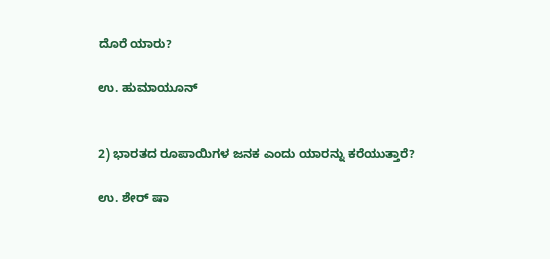ದೊರೆ ಯಾರು?

ಉ. ಹುಮಾಯೂನ್


2) ಭಾರತದ ರೂಪಾಯಿಗಳ ಜನಕ ಎಂದು ಯಾರನ್ನು ಕರೆಯುತ್ತಾರೆ?

ಉ. ಶೇರ್ ಷಾ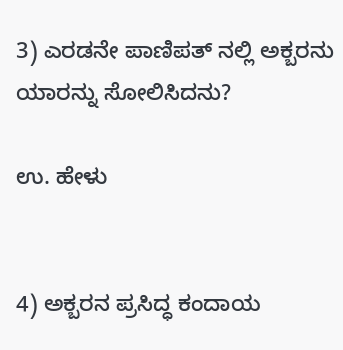3) ಎರಡನೇ ಪಾಣಿಪತ್ ನಲ್ಲಿ ಅಕ್ಬರನು ಯಾರನ್ನು ಸೋಲಿಸಿದನು?

ಉ. ಹೇಳು


4) ಅಕ್ಬರನ ಪ್ರಸಿದ್ಧ ಕಂದಾಯ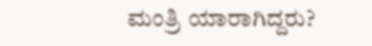ಮಂತ್ರಿ ಯಾರಾಗಿದ್ದರು?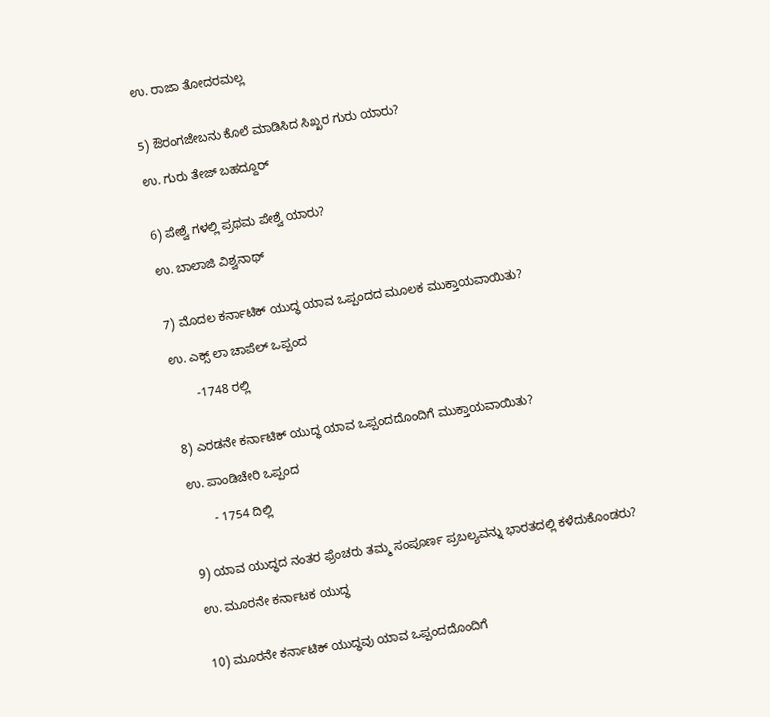ಉ. ರಾಜಾ ತೋದರಮಲ್ಲ


5) ಔರಂಗಜೇಬನು ಕೊಲೆ ಮಾಡಿಸಿದ ಸಿಖ್ಖರ ಗುರು ಯಾರು?

ಉ. ಗುರು ತೇಜ್ ಬಹದ್ದೂರ್


6) ಪೇಶ್ವೆ ಗಳಲ್ಲಿ ಪ್ರಥಮ ಪೇಶ್ವೆ ಯಾರು?

ಉ. ಬಾಲಾಜಿ ವಿಶ್ವನಾಥ್


7) ಮೊದಲ ಕರ್ನಾಟಿಕ್ ಯುದ್ಧ ಯಾವ ಒಪ್ಪಂದದ ಮೂಲಕ ಮುಕ್ತಾಯವಾಯಿತು?

ಉ. ಎಕ್ಸ್ ಲಾ ಚಾಪೆಲ್ ಒಪ್ಪಂದ

       -1748 ರಲ್ಲಿ


8) ಎರಡನೇ ಕರ್ನಾಟಿಕ್ ಯುದ್ಧ ಯಾವ ಒಪ್ಪಂದದೊಂದಿಗೆ ಮುಕ್ತಾಯವಾಯಿತು?

ಉ. ಪಾಂಡಿಚೇರಿ ಒಪ್ಪಂದ

       - 1754 ದಿಲ್ಲಿ


9) ಯಾವ ಯುದ್ಧದ ನಂತರ ಫ್ರೆಂಚರು ತಮ್ಮ ಸಂಪೂರ್ಣ ಪ್ರಬಲ್ಯವನ್ನು ಭಾರತದಲ್ಲಿ ಕಳೆದುಕೊಂಡರು?

ಉ. ಮೂರನೇ ಕರ್ನಾಟಕ ಯುದ್ಧ


10) ಮೂರನೇ ಕರ್ನಾಟಿಕ್ ಯುದ್ಧವು ಯಾವ ಒಪ್ಪಂದದೊಂದಿಗೆ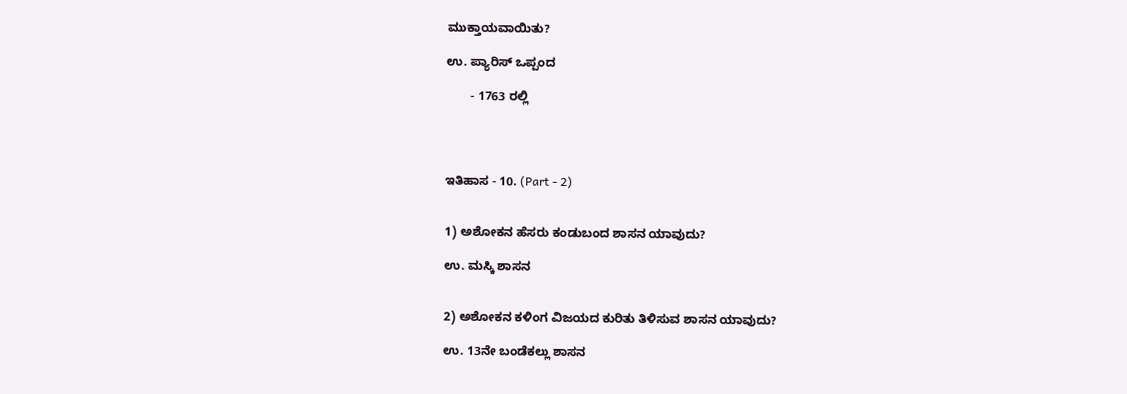ಮುಕ್ತಾಯವಾಯಿತು?

ಉ. ಪ್ಯಾರಿಸ್ ಒಪ್ಪಂದ

       - 1763 ರಲ್ಲಿ




ಇತಿಹಾಸ - 10. (Part - 2)


1) ಅಶೋಕನ ಹೆಸರು ಕಂಡುಬಂದ ಶಾಸನ ಯಾವುದು?

ಉ. ಮಸ್ಕಿ ಶಾಸನ


2) ಅಶೋಕನ ಕಳಿಂಗ ವಿಜಯದ ಕುರಿತು ತಿಳಿಸುವ ಶಾಸನ ಯಾವುದು?

ಉ. 13ನೇ ಬಂಡೆಕಲ್ಲು ಶಾಸನ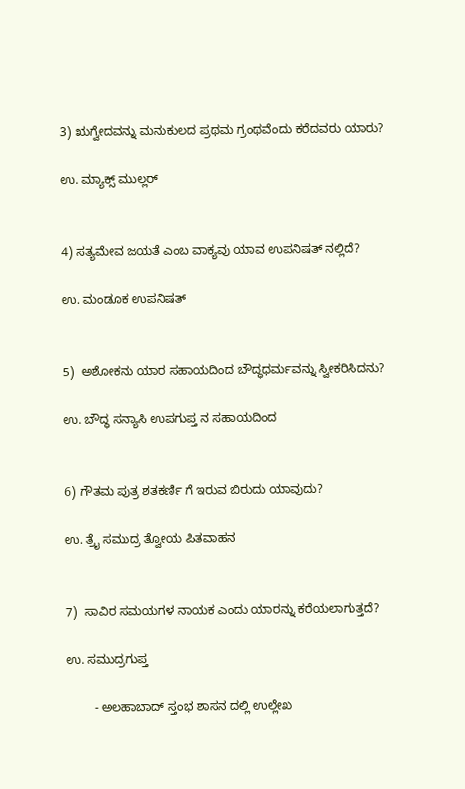3) ಋಗ್ವೇದವನ್ನು ಮನುಕುಲದ ಪ್ರಥಮ ಗ್ರಂಥವೆಂದು ಕರೆದವರು ಯಾರು?

ಉ. ಮ್ಯಾಕ್ಸ್ ಮುಲ್ಲರ್


4) ಸತ್ಯಮೇವ ಜಯತೆ ಎಂಬ ವಾಕ್ಯವು ಯಾವ ಉಪನಿಷತ್ ನಲ್ಲಿದೆ?

ಉ. ಮಂಡೂಕ ಉಪನಿಷತ್


5)  ಅಶೋಕನು ಯಾರ ಸಹಾಯದಿಂದ ಬೌದ್ಧಧರ್ಮವನ್ನು ಸ್ವೀಕರಿಸಿದನು?

ಉ. ಬೌದ್ಧ ಸನ್ಯಾಸಿ ಉಪಗುಪ್ತ ನ ಸಹಾಯದಿಂದ


6) ಗೌತಮ ಪುತ್ರ ಶತಕರ್ಣಿ ಗೆ ಇರುವ ಬಿರುದು ಯಾವುದು?

ಉ. ತ್ರೈ ಸಮುದ್ರ ತ್ವೋಯ ಪಿತವಾಹನ


7)  ಸಾವಿರ ಸಮಯಗಳ ನಾಯಕ ಎಂದು ಯಾರನ್ನು ಕರೆಯಲಾಗುತ್ತದೆ?

ಉ. ಸಮುದ್ರಗುಪ್ತ

        - ಅಲಹಾಬಾದ್ ಸ್ತಂಭ ಶಾಸನ ದಲ್ಲಿ ಉಲ್ಲೇಖ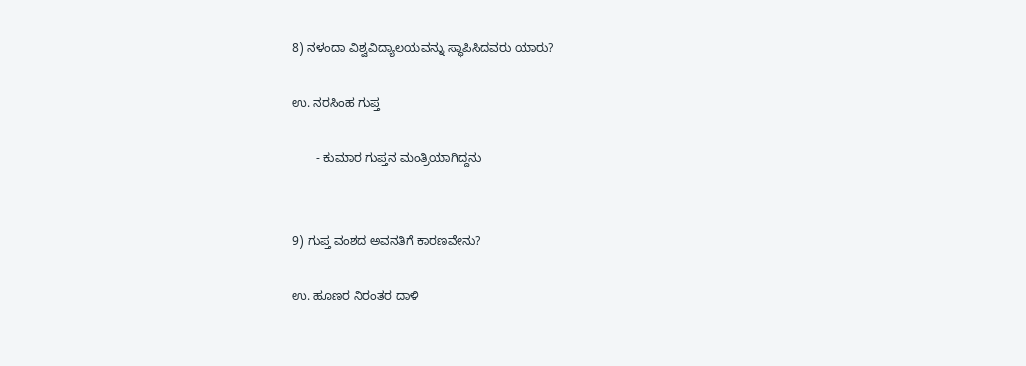8) ನಳಂದಾ ವಿಶ್ವವಿದ್ಯಾಲಯವನ್ನು ಸ್ಥಾಪಿಸಿದವರು ಯಾರು?

ಉ. ನರಸಿಂಹ ಗುಪ್ತ

       - ಕುಮಾರ ಗುಪ್ತನ ಮಂತ್ರಿಯಾಗಿದ್ದನು


9) ಗುಪ್ತ ವಂಶದ ಅವನತಿಗೆ ಕಾರಣವೇನು?

ಉ. ಹೂಣರ ನಿರಂತರ ದಾಳಿ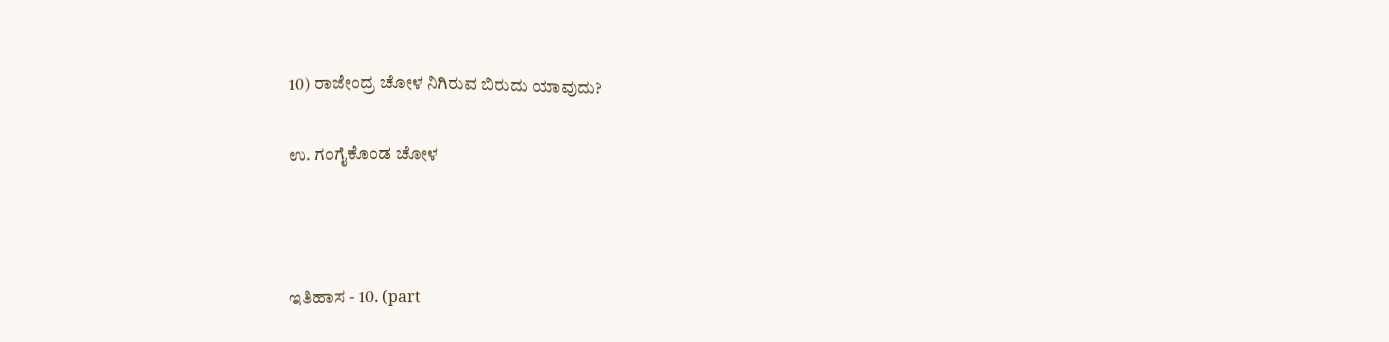10) ರಾಜೇಂದ್ರ ಚೋಳ ನಿಗಿರುವ ಬಿರುದು ಯಾವುದು?

ಉ. ಗಂಗೈಕೊಂಡ ಚೋಳ



ಇತಿಹಾಸ - 10. (part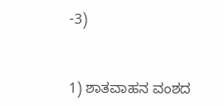-3)


1) ಶಾತವಾಹನ ವಂಶದ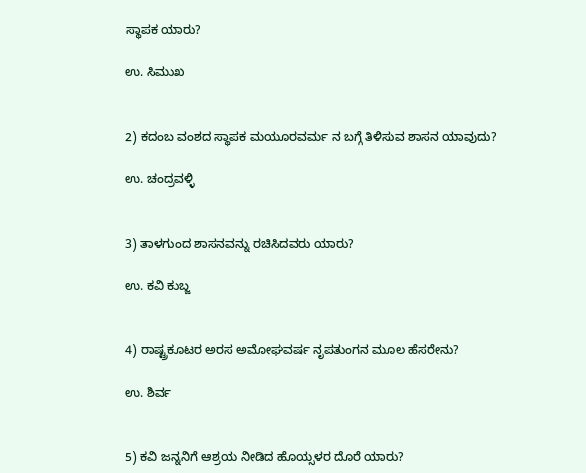ಸ್ಥಾಪಕ ಯಾರು?

ಉ. ಸಿಮುಖ


2) ಕದಂಬ ವಂಶದ ಸ್ಥಾಪಕ ಮಯೂರವರ್ಮ ನ ಬಗ್ಗೆ ತಿಳಿಸುವ ಶಾಸನ ಯಾವುದು?

ಉ. ಚಂದ್ರವಳ್ಳಿ


3) ತಾಳಗುಂದ ಶಾಸನವನ್ನು ರಚಿಸಿದವರು ಯಾರು?

ಉ. ಕವಿ ಕುಬ್ಜ


4) ರಾಷ್ಟ್ರಕೂಟರ ಅರಸ ಅಮೋಘವರ್ಷ ನೃಪತುಂಗನ ಮೂಲ ಹೆಸರೇನು?

ಉ. ಶಿರ್ವ


5) ಕವಿ ಜನ್ನನಿಗೆ ಆಶ್ರಯ ನೀಡಿದ ಹೊಯ್ಸಳರ ದೊರೆ ಯಾರು?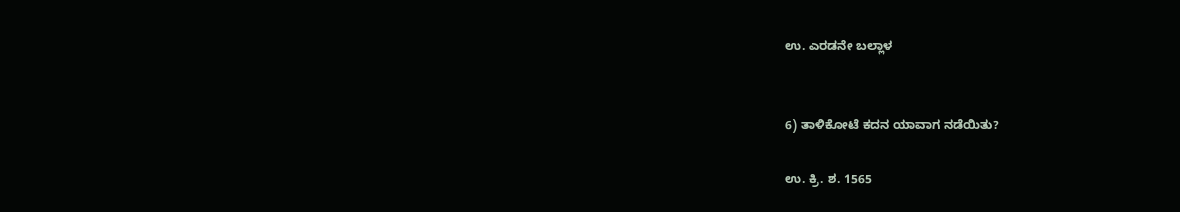ಉ. ಎರಡನೇ ಬಲ್ಲಾಳ


6) ತಾಳಿಕೋಟೆ ಕದನ ಯಾವಾಗ ನಡೆಯಿತು?

ಉ. ಕ್ರಿ. ಶ. 1565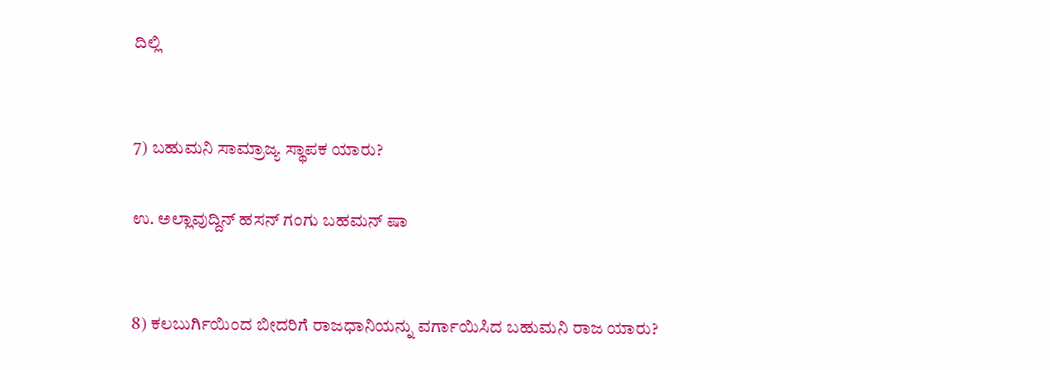ದಿಲ್ಲಿ


7) ಬಹುಮನಿ ಸಾಮ್ರಾಜ್ಯ ಸ್ಥಾಪಕ ಯಾರು?

ಉ. ಅಲ್ಲಾವುದ್ದಿನ್ ಹಸನ್ ಗಂಗು ಬಹಮನ್ ಷಾ


8) ಕಲಬುರ್ಗಿಯಿಂದ ಬೀದರಿಗೆ ರಾಜಧಾನಿಯನ್ನು ವರ್ಗಾಯಿಸಿದ ಬಹುಮನಿ ರಾಜ ಯಾರು?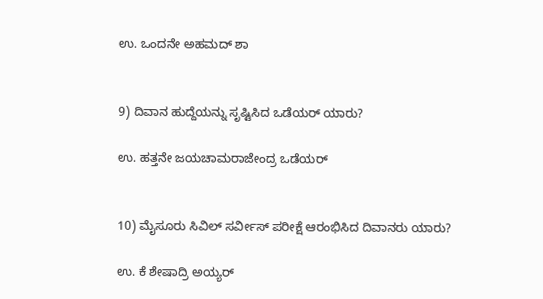ಉ. ಒಂದನೇ ಅಹಮದ್ ಶಾ


9) ದಿವಾನ ಹುದ್ದೆಯನ್ನು ಸೃಷ್ಟಿಸಿದ ಒಡೆಯರ್ ಯಾರು?

ಉ. ಹತ್ತನೇ ಜಯಚಾಮರಾಜೇಂದ್ರ ಒಡೆಯರ್


10) ಮೈಸೂರು ಸಿವಿಲ್ ಸರ್ವೀಸ್ ಪರೀಕ್ಷೆ ಆರಂಭಿಸಿದ ದಿವಾನರು ಯಾರು?

ಉ. ಕೆ ಶೇಷಾದ್ರಿ ಅಯ್ಯರ್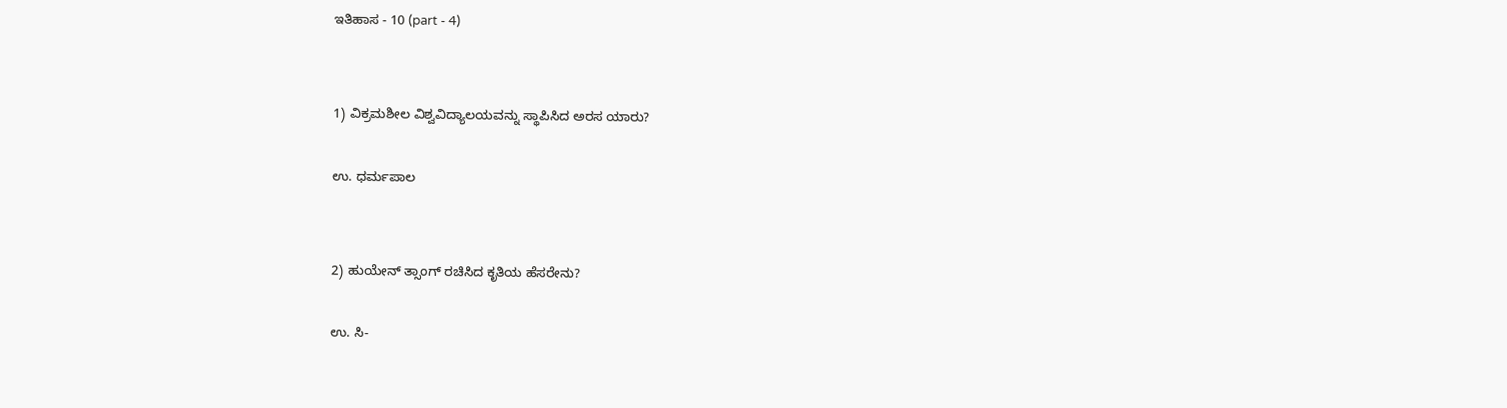ಇತಿಹಾಸ - 10 (part - 4)


1) ವಿಕ್ರಮಶೀಲ ವಿಶ್ವವಿದ್ಯಾಲಯವನ್ನು ಸ್ಥಾಪಿಸಿದ ಅರಸ ಯಾರು?

ಉ. ಧರ್ಮಪಾಲ


2) ಹುಯೇನ್ ತ್ಸಾಂಗ್ ರಚಿಸಿದ ಕೃತಿಯ ಹೆಸರೇನು?

ಉ. ಸಿ-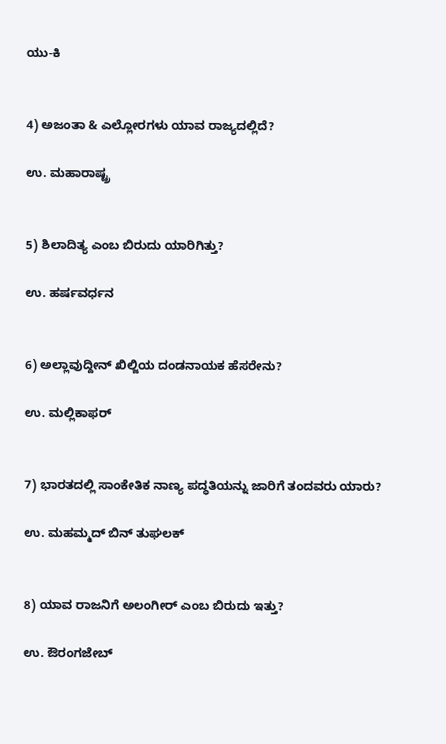ಯು-ಕಿ


4) ಅಜಂತಾ & ಎಲ್ಲೋರಗಳು ಯಾವ ರಾಜ್ಯದಲ್ಲಿದೆ?

ಉ. ಮಹಾರಾಷ್ಟ್ರ


5) ಶಿಲಾದಿತ್ಯ ಎಂಬ ಬಿರುದು ಯಾರಿಗಿತ್ತು?

ಉ. ಹರ್ಷವರ್ಧನ


6) ಅಲ್ಲಾವುದ್ದೀನ್ ಖಿಲ್ಜಿಯ ದಂಡನಾಯಕ ಹೆಸರೇನು?

ಉ. ಮಲ್ಲಿಕಾಫರ್


7) ಭಾರತದಲ್ಲಿ ಸಾಂಕೇತಿಕ ನಾಣ್ಯ ಪದ್ಧತಿಯನ್ನು ಜಾರಿಗೆ ತಂದವರು ಯಾರು?

ಉ. ಮಹಮ್ಮದ್ ಬಿನ್ ತುಘಲಕ್


8) ಯಾವ ರಾಜನಿಗೆ ಅಲಂಗೀರ್ ಎಂಬ ಬಿರುದು ಇತ್ತು?

ಉ. ಔರಂಗಜೇಬ್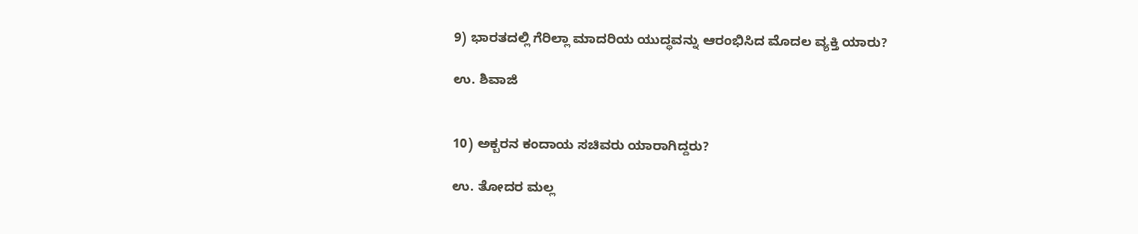9) ಭಾರತದಲ್ಲಿ ಗೆರಿಲ್ಲಾ ಮಾದರಿಯ ಯುದ್ಧವನ್ನು ಆರಂಭಿಸಿದ ಮೊದಲ ವ್ಯಕ್ತಿ ಯಾರು?

ಉ. ಶಿವಾಜಿ


10) ಅಕ್ಬರನ ಕಂದಾಯ ಸಚಿವರು ಯಾರಾಗಿದ್ದರು?

ಉ. ತೋದರ ಮಲ್ಲ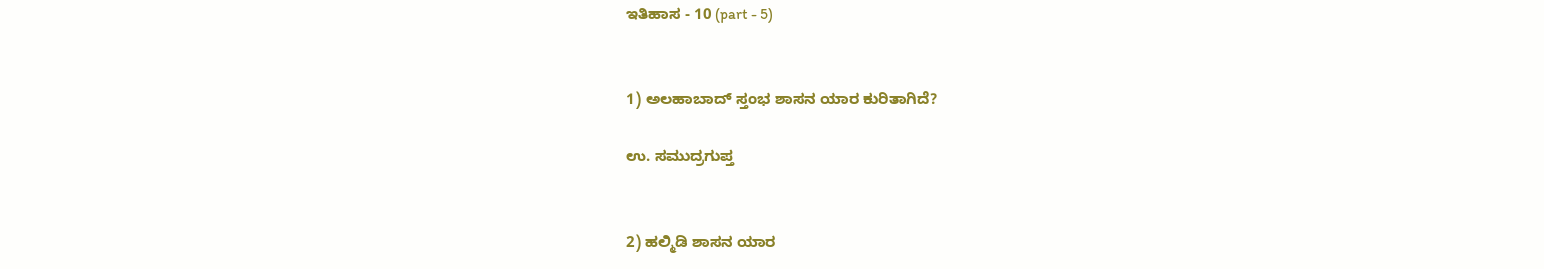ಇತಿಹಾಸ - 10 (part - 5)


1) ಅಲಹಾಬಾದ್ ಸ್ತಂಭ ಶಾಸನ ಯಾರ ಕುರಿತಾಗಿದೆ?

ಉ. ಸಮುದ್ರಗುಪ್ತ


2) ಹಲ್ಮಿಡಿ ಶಾಸನ ಯಾರ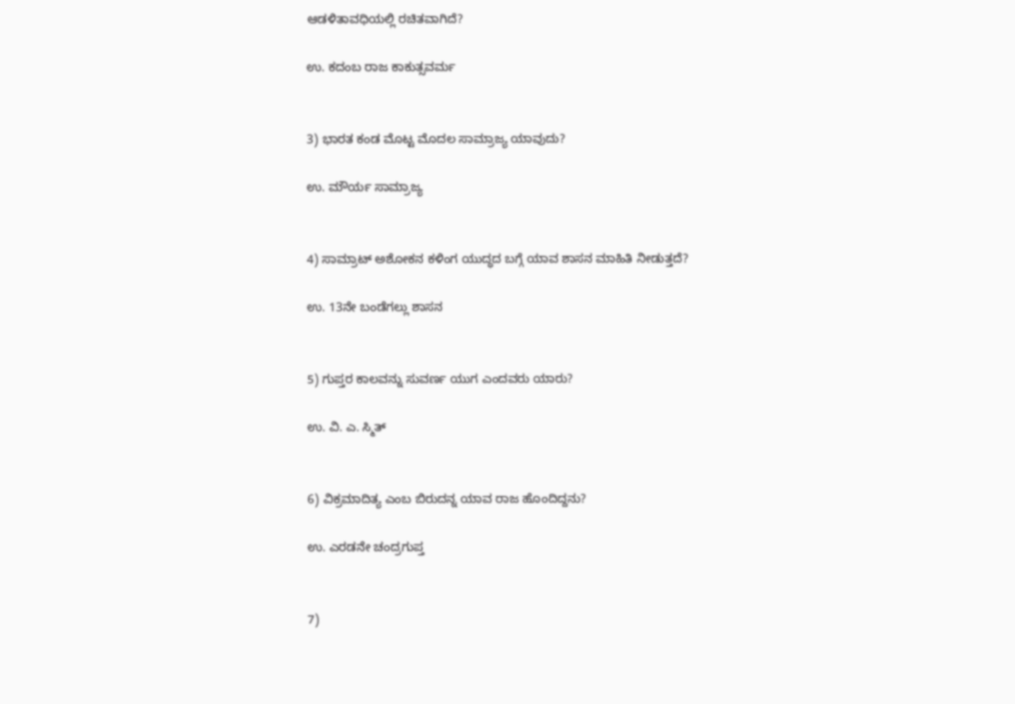ಆಡಳಿತಾವಧಿಯಲ್ಲಿ ರಚಿತವಾಗಿದೆ?

ಉ. ಕದಂಬ ರಾಜ ಕಾಕುತ್ಸವರ್ಮ


3) ಭಾರತ ಕಂಡ ಮೊಟ್ಟ ಮೊದಲ ಸಾಮ್ರಾಜ್ಯ ಯಾವುದು?

ಉ. ಮೌರ್ಯ ಸಾಮ್ರಾಜ್ಯ


4) ಸಾಮ್ರಾಟ್ ಅಶೋಕನ ಕಳಿಂಗ ಯುದ್ಧದ ಬಗ್ಗೆ ಯಾವ ಶಾಸನ ಮಾಹಿತಿ ನೀಡುತ್ತದೆ?

ಉ. 13ನೇ ಬಂಡೆಗಲ್ಲು ಶಾಸನ


5) ಗುಪ್ತರ ಕಾಲವನ್ನು ಸುವರ್ಣ ಯುಗ ಎಂದವರು ಯಾರು?

ಉ. ವಿ. ಎ. ಸ್ಮಿತ್


6) ವಿಕ್ರಮಾದಿತ್ಯ ಎಂಬ ಬಿರುದನ್ನ ಯಾವ ರಾಜ ಹೊಂದಿದ್ದನು?

ಉ. ಎರಡನೇ ಚಂದ್ರಗುಪ್ತ


7)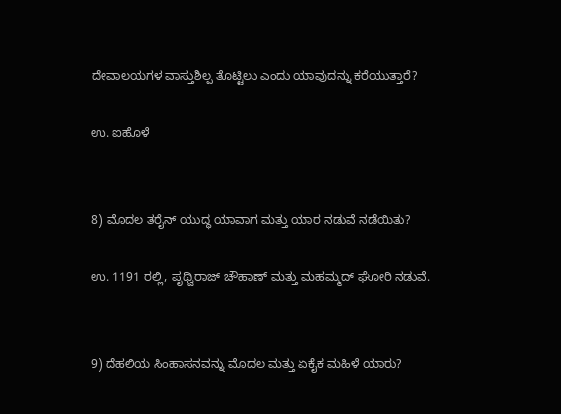ದೇವಾಲಯಗಳ ವಾಸ್ತುಶಿಲ್ಪ ತೊಟ್ಟಿಲು ಎಂದು ಯಾವುದನ್ನು ಕರೆಯುತ್ತಾರೆ?

ಉ. ಐಹೊಳೆ


8) ಮೊದಲ ತರೈನ್ ಯುದ್ಧ ಯಾವಾಗ ಮತ್ತು ಯಾರ ನಡುವೆ ನಡೆಯಿತು?

ಉ. 1191 ರಲ್ಲಿ, ಪೃಥ್ವಿರಾಜ್ ಚೌಹಾಣ್ ಮತ್ತು ಮಹಮ್ಮದ್ ಘೋರಿ ನಡುವೆ.


9) ದೆಹಲಿಯ ಸಿಂಹಾಸನವನ್ನು ಮೊದಲ ಮತ್ತು ಏಕೈಕ ಮಹಿಳೆ ಯಾರು?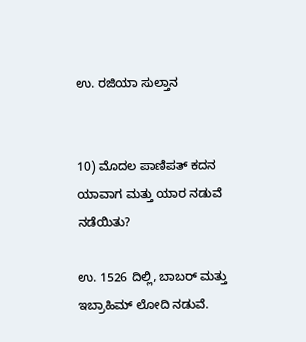ಉ. ರಜಿಯಾ ಸುಲ್ತಾನ


10) ಮೊದಲ ಪಾಣಿಪತ್ ಕದನ ಯಾವಾಗ ಮತ್ತು ಯಾರ ನಡುವೆ ನಡೆಯಿತು?

ಉ. 1526 ದಿಲ್ಲಿ, ಬಾಬರ್ ಮತ್ತು ಇಬ್ರಾಹಿಮ್ ಲೋದಿ ನಡುವೆ.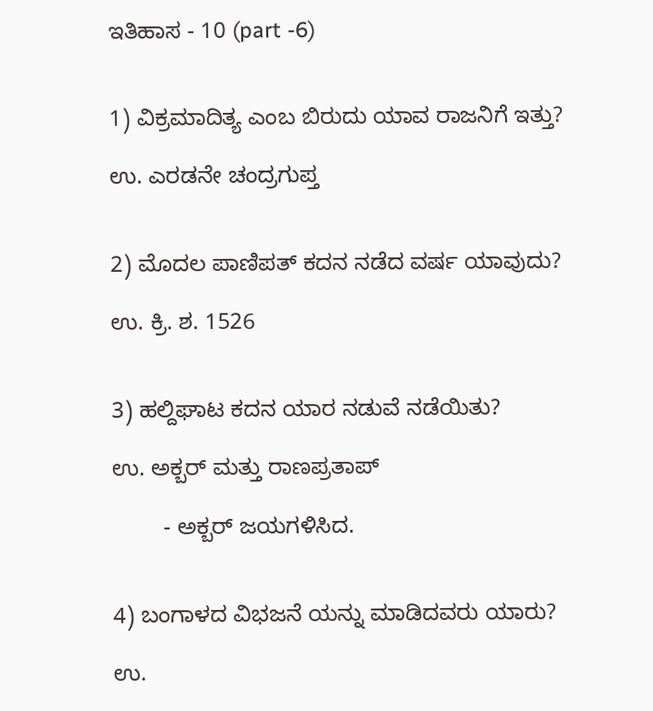ಇತಿಹಾಸ - 10 (part -6)


1) ವಿಕ್ರಮಾದಿತ್ಯ ಎಂಬ ಬಿರುದು ಯಾವ ರಾಜನಿಗೆ ಇತ್ತು?

ಉ. ಎರಡನೇ ಚಂದ್ರಗುಪ್ತ


2) ಮೊದಲ ಪಾಣಿಪತ್ ಕದನ ನಡೆದ ವರ್ಷ ಯಾವುದು?

ಉ. ಕ್ರಿ. ಶ. 1526


3) ಹಲ್ದಿಘಾಟ ಕದನ ಯಾರ ನಡುವೆ ನಡೆಯಿತು?

ಉ. ಅಕ್ಬರ್ ಮತ್ತು ರಾಣಪ್ರತಾಪ್

        - ಅಕ್ಬರ್ ಜಯಗಳಿಸಿದ.


4) ಬಂಗಾಳದ ವಿಭಜನೆ ಯನ್ನು ಮಾಡಿದವರು ಯಾರು?

ಉ.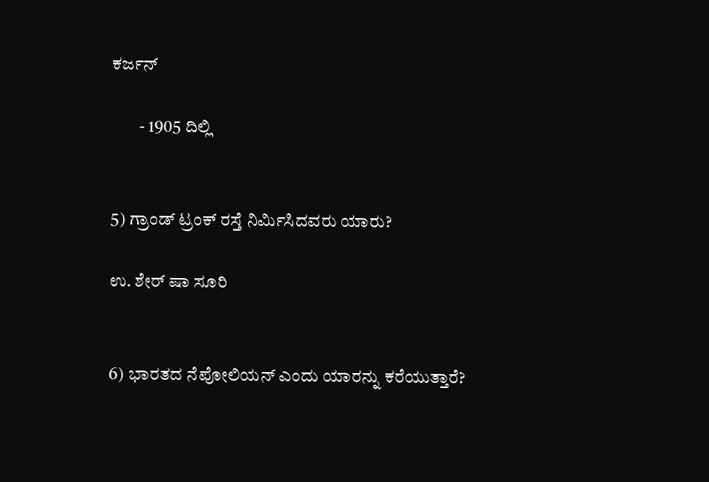ಕರ್ಜನ್

        - 1905 ದಿಲ್ಲಿ


5) ಗ್ರಾಂಡ್ ಟ್ರಂಕ್ ರಸ್ತೆ ನಿರ್ಮಿಸಿದವರು ಯಾರು?

ಉ. ಶೇರ್ ಷಾ ಸೂರಿ


6) ಭಾರತದ ನೆಪೋಲಿಯನ್ ಎಂದು ಯಾರನ್ನು ಕರೆಯುತ್ತಾರೆ?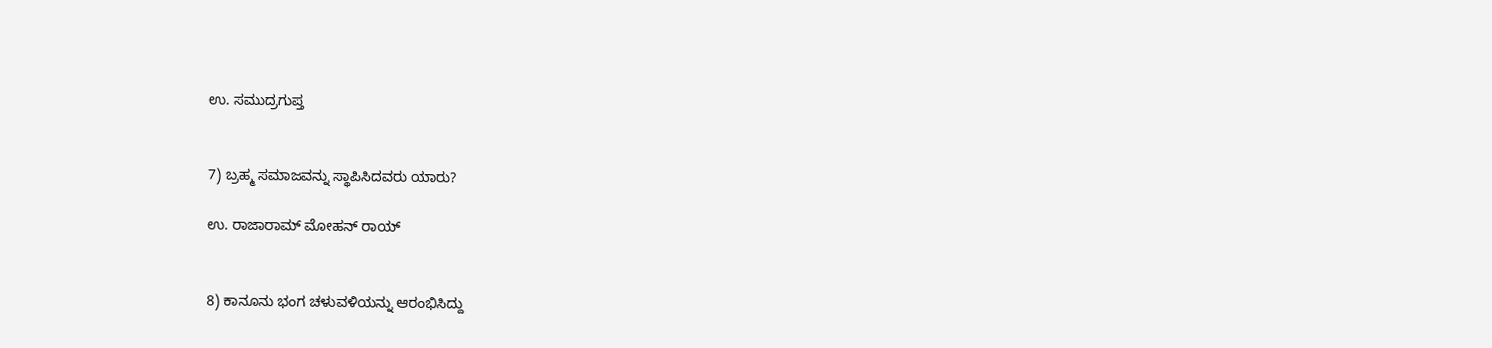ಉ‌. ಸಮುದ್ರಗುಪ್ತ


7) ಬ್ರಹ್ಮ ಸಮಾಜವನ್ನು ಸ್ಥಾಪಿಸಿದವರು ಯಾರು?

ಉ. ರಾಜಾರಾಮ್ ಮೋಹನ್ ರಾಯ್


8) ಕಾನೂನು ಭಂಗ ಚಳುವಳಿಯನ್ನು ಆರಂಭಿಸಿದ್ದು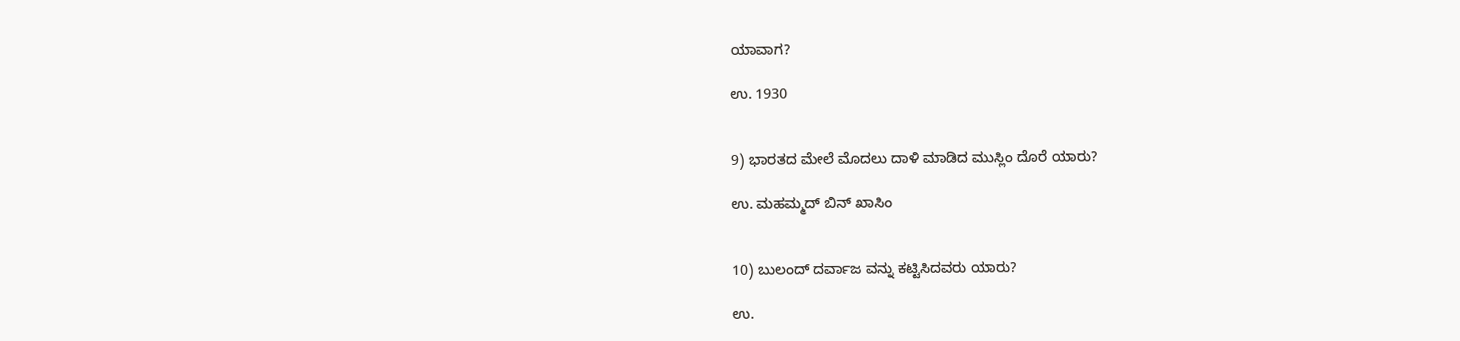ಯಾವಾಗ?

ಉ. 1930


9) ಭಾರತದ ಮೇಲೆ ಮೊದಲು ದಾಳಿ ಮಾಡಿದ ಮುಸ್ಲಿಂ ದೊರೆ ಯಾರು?

ಉ. ಮಹಮ್ಮದ್ ಬಿನ್ ಖಾಸಿಂ


10) ಬುಲಂದ್ ದರ್ವಾಜ ವನ್ನು ಕಟ್ಟಿಸಿದವರು ಯಾರು?

ಉ.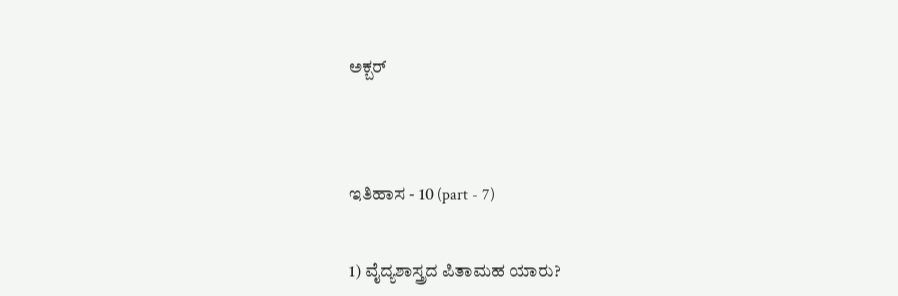ಅಕ್ಬರ್




ಇತಿಹಾಸ - 10 (part - 7)


1) ವೈದ್ಯಶಾಸ್ತ್ರದ ಪಿತಾಮಹ ಯಾರು?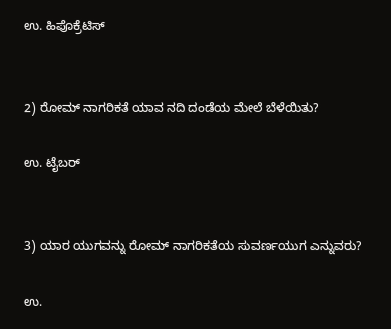ಉ. ಹಿಪೊಕ್ರೆಟಿಸ್


2) ರೋಮ್ ನಾಗರಿಕತೆ ಯಾವ ನದಿ ದಂಡೆಯ ಮೇಲೆ ಬೆಳೆಯಿತು?

ಉ. ಟೈಬರ್


3) ಯಾರ ಯುಗವನ್ನು ರೋಮ್ ನಾಗರಿಕತೆಯ ಸುವರ್ಣಯುಗ ಎನ್ನುವರು?

ಉ.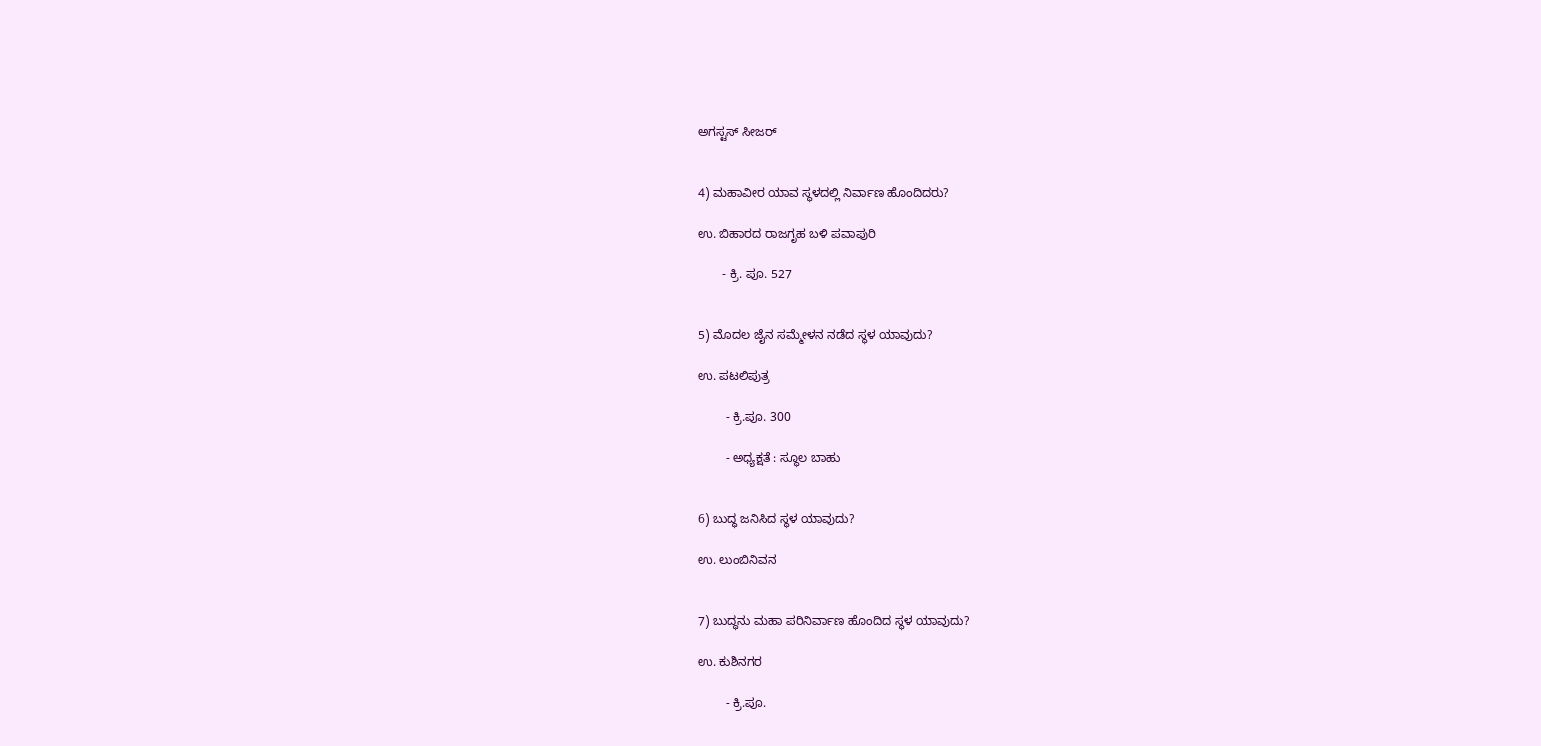ಅಗಸ್ಟಸ್ ಸೀಜರ್


4) ಮಹಾವೀರ ಯಾವ ಸ್ಥಳದಲ್ಲಿ ನಿರ್ವಾಣ ಹೊಂದಿದರು?

ಉ. ಬಿಹಾರದ ರಾಜಗೃಹ ಬಳಿ ಪವಾಪುರಿ

       - ಕ್ರಿ. ಪೂ. 527


5) ಮೊದಲ ಜೈನ ಸಮ್ಮೇಳನ ನಡೆದ ಸ್ಥಳ ಯಾವುದು?

ಉ. ಪಟಲಿಪುತ್ರ

        - ಕ್ರಿ.ಪೂ. 300

        - ಅಧ್ಯಕ್ಷತೆ : ಸ್ಥೂಲ ಬಾಹು


6) ಬುದ್ಧ ಜನಿಸಿದ ಸ್ಥಳ ಯಾವುದು?

ಉ. ಲುಂಬಿನಿವನ


7) ಬುದ್ಧನು ಮಹಾ ಪರಿನಿರ್ವಾಣ ಹೊಂದಿದ ಸ್ಥಳ ಯಾವುದು?

ಉ. ಕುಶಿನಗರ

        - ಕ್ರಿ.ಪೂ.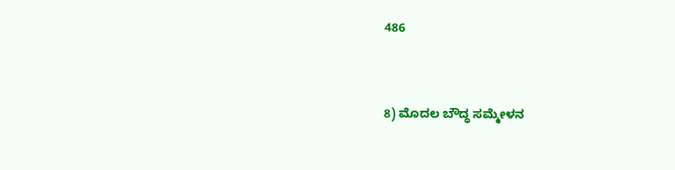486


8) ಮೊದಲ ಬೌದ್ಧ ಸಮ್ಮೇಳನ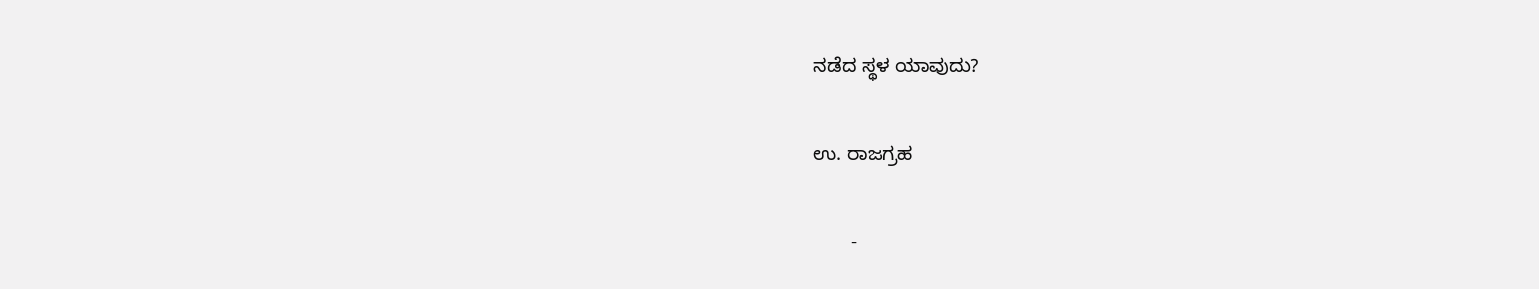ನಡೆದ ಸ್ಥಳ ಯಾವುದು?

ಉ. ರಾಜಗ್ರಹ

       -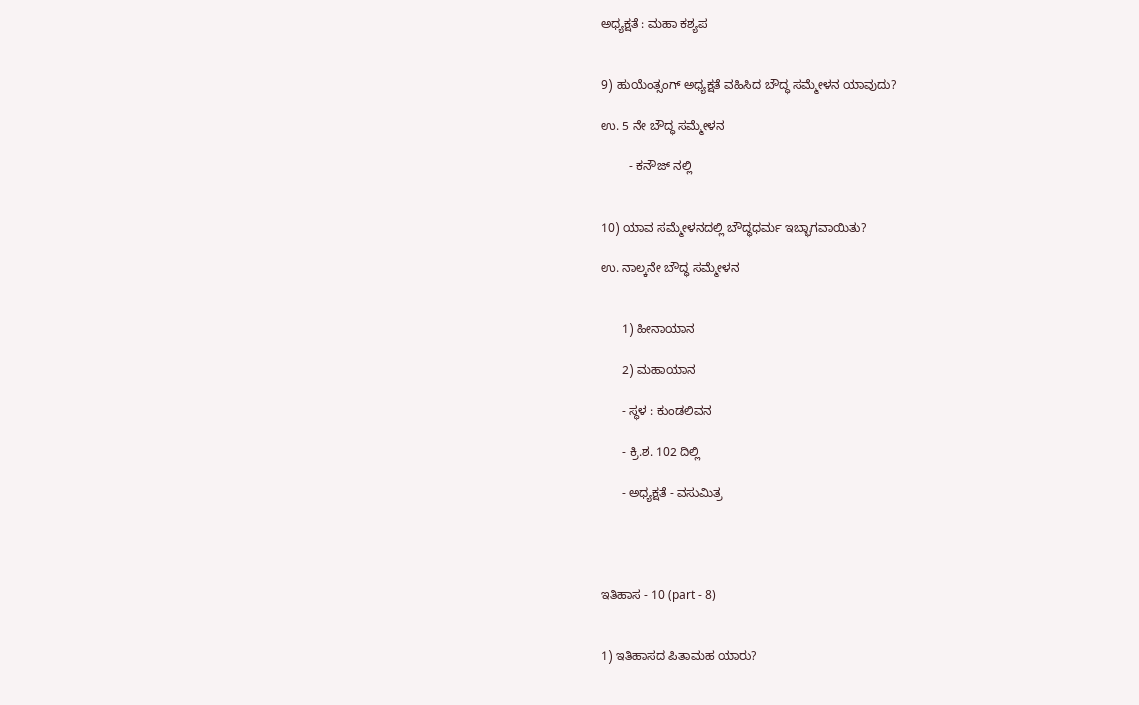ಅಧ್ಯಕ್ಷತೆ : ಮಹಾ ಕಶ್ಯಪ


9) ಹುಯೆಂತ್ಸಂಗ್ ಅಧ್ಯಕ್ಷತೆ ವಹಿಸಿದ ಬೌದ್ಧ ಸಮ್ಮೇಳನ ಯಾವುದು?

ಉ. 5 ನೇ ಬೌದ್ಧ ಸಮ್ಮೇಳನ

        - ಕನೌಜ್ ನಲ್ಲಿ


10) ಯಾವ ಸಮ್ಮೇಳನದಲ್ಲಿ ಬೌದ್ಧಧರ್ಮ ಇಬ್ಭಾಗವಾಯಿತು?

ಉ. ನಾಲ್ಕನೇ ಬೌದ್ಧ ಸಮ್ಮೇಳನ


      1) ಹೀನಾಯಾನ

      2) ಮಹಾಯಾನ

      - ಸ್ಥಳ : ಕುಂಡಲಿವನ

      - ಕ್ರಿ.ಶ. 102 ದಿಲ್ಲಿ

      - ಅಧ್ಯಕ್ಷತೆ - ವಸುಮಿತ್ರ




ಇತಿಹಾಸ - 10 (part - 8)


1) ಇತಿಹಾಸದ ಪಿತಾಮಹ ಯಾರು?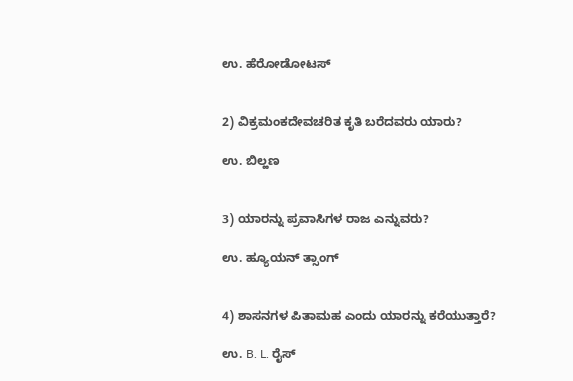ಉ. ಹೆರೋಡೋಟಸ್


2) ವಿಕ್ರಮಂಕದೇವಚರಿತ ಕೃತಿ ಬರೆದವರು ಯಾರು?

ಉ. ಬಿಲ್ಹಣ


3) ಯಾರನ್ನು ಪ್ರವಾಸಿಗಳ ರಾಜ ಎನ್ನುವರು?

ಉ. ಹ್ಯೂಯನ್ ತ್ಸಾಂಗ್


4) ಶಾಸನಗಳ ಪಿತಾಮಹ ಎಂದು ಯಾರನ್ನು ಕರೆಯುತ್ತಾರೆ?

ಉ. B. L. ರೈಸ್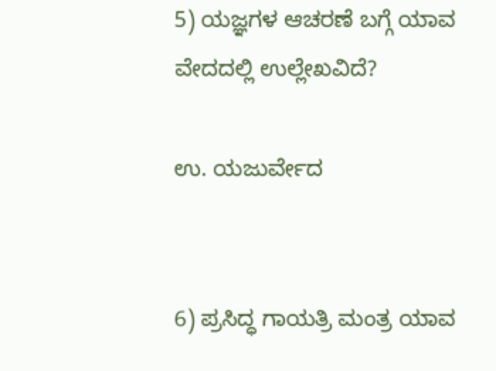5) ಯಜ್ಞಗಳ ಆಚರಣೆ ಬಗ್ಗೆ ಯಾವ ವೇದದಲ್ಲಿ ಉಲ್ಲೇಖವಿದೆ?

ಉ. ಯಜುರ್ವೇದ


6) ಪ್ರಸಿದ್ಧ ಗಾಯತ್ರಿ ಮಂತ್ರ ಯಾವ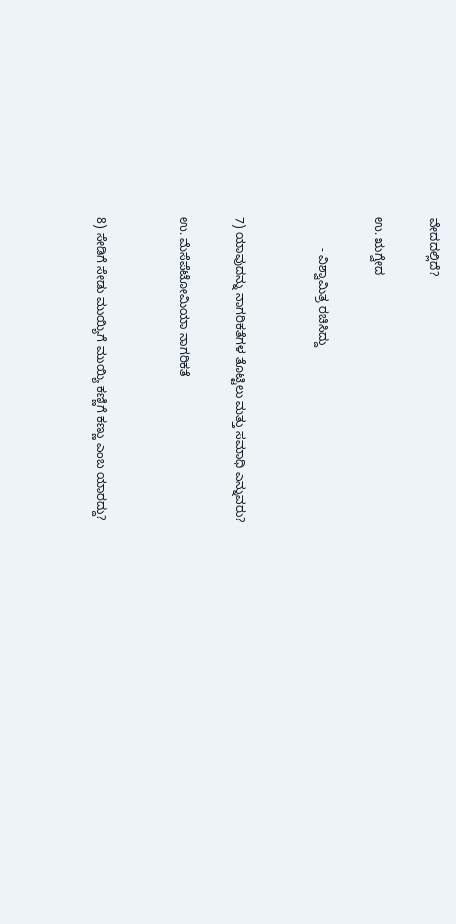ವೇದದಲ್ಲಿದೆ?

ಉ. ಋಗ್ವೇದ

         - ವಿಶ್ವಾಮಿತ್ರ ರಚಿಸಿದ್ದು


7) ಯಾವುದನ್ನು ನಾಗರಿಕತೆಗಳ ತೊಟ್ಟಿಲು ಮತ್ತು ಸಮಾಧಿ ಎನ್ನುವರು?

ಉ. ಮೆಸೆಪೆಟೋಮಿಯಾ ನಾಗರಿಕತೆ


8) ಸೇಡಿಗೆ ಸೇಡು ಮುಯ್ಯಿಗೆ ಮುಯ್ಯಿ ಕಣ್ಣಿಗೆ ಕಣ್ಣು ಎಂಬ ಯಾರದ್ದು?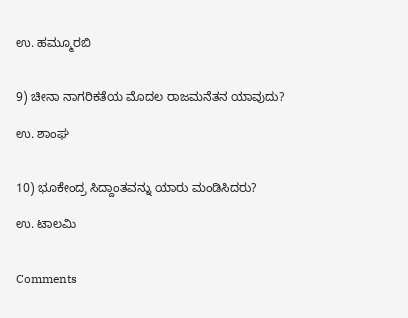ಉ. ಹಮ್ಮೂರಬಿ


9) ಚೀನಾ ನಾಗರಿಕತೆಯ ಮೊದಲ ರಾಜಮನೆತನ ಯಾವುದು?

ಉ. ಶಾಂಘ


10) ಭೂಕೇಂದ್ರ ಸಿದ್ದಾಂತವನ್ನು ಯಾರು ಮಂಡಿಸಿದರು?

ಉ. ಟಾಲಮಿ


Comments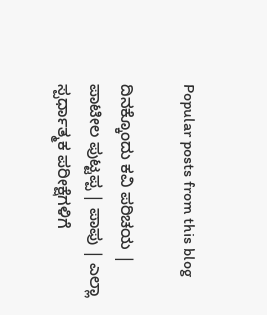Popular posts from this blog

ದಿನಕ್ಕೊಂದು ಕವಿ ಪರಿಚಯ | ಪಾಟೀಲ ಪುಟ್ಟಪ್ಪ | ಪಾಪು | ಎಲ್ಲಾ ಸ್ಪರ್ಧಾತ್ಮಕ ಪರೀಕ್ಷೆಗಳಿಗೆ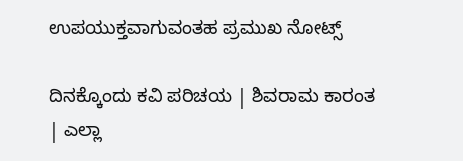ಉಪಯುಕ್ತವಾಗುವಂತಹ ಪ್ರಮುಖ ನೋಟ್ಸ್

ದಿನಕ್ಕೊಂದು ಕವಿ ಪರಿಚಯ | ಶಿವರಾಮ ಕಾರಂತ | ಎಲ್ಲಾ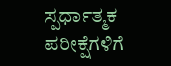ಸ್ಪರ್ಧಾತ್ಮಕ ಪರೀಕ್ಷೆಗಳಿಗೆ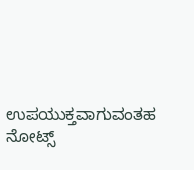ಉಪಯುಕ್ತವಾಗುವಂತಹ ನೋಟ್ಸ್